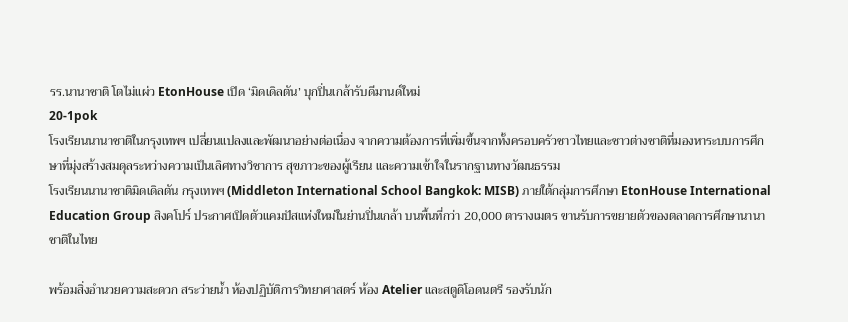รร.นานาชาติ โตไม่แผ่ว EtonHouse เปิด ‘มิดเดิลตัน’ บุกปิ่นเกล้ารับดีมานด์ใหม่
20-1pok
โรงเรียนนานาชาติในกรุงเทพฯ เปลี่ยนแปลงและพัฒนาอย่างต่อเนื่อง จากความต้องการที่เพิ่มขึ้นจากทั้งครอบครัวชาวไทยและชาวต่างชาติที่มองหาระบบการศึกษาที่มุ่งสร้างสมดุลระหว่างความเป็นเลิศทางวิชาการ สุขภาวะของผู้เรียน และความเข้าใจในรากฐานทางวัฒนธรรม
โรงเรียนนานาชาติมิดเดิลตัน กรุงเทพฯ (Middleton International School Bangkok: MISB) ภายใต้กลุ่มการศึกษา EtonHouse International Education Group สิงคโปร์ ประกาศเปิดตัวแคมปัสแห่งใหม่ในย่านปิ่นเกล้า บนพื้นที่กว่า 20,000 ตารางเมตร ขานรับการขยายตัวของตลาดการศึกษานานาชาติในไทย

พร้อมสิ่งอำนวยความสะดวก สระว่ายน้ำ ห้องปฏิบัติการวิทยาศาสตร์ ห้อง Atelier และสตูดิโอดนตรี รองรับนัก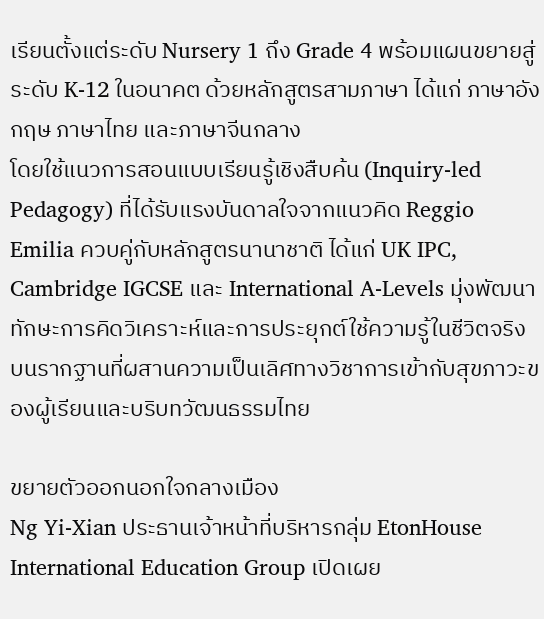เรียนตั้งแต่ระดับ Nursery 1 ถึง Grade 4 พร้อมแผนขยายสู่ระดับ K-12 ในอนาคต ด้วยหลักสูตรสามภาษา ได้แก่ ภาษาอังกฤษ ภาษาไทย และภาษาจีนกลาง
โดยใช้แนวการสอนแบบเรียนรู้เชิงสืบค้น (Inquiry-led Pedagogy) ที่ได้รับแรงบันดาลใจจากแนวคิด Reggio Emilia ควบคู่กับหลักสูตรนานาชาติ ได้แก่ UK IPC, Cambridge IGCSE และ International A-Levels มุ่งพัฒนาทักษะการคิดวิเคราะห์และการประยุกต์ใช้ความรู้ในชีวิตจริง บนรากฐานที่ผสานความเป็นเลิศทางวิชาการเข้ากับสุขภาวะของผู้เรียนและบริบทวัฒนธรรมไทย

ขยายตัวออกนอกใจกลางเมือง
Ng Yi-Xian ประธานเจ้าหน้าที่บริหารกลุ่ม EtonHouse International Education Group เปิดเผย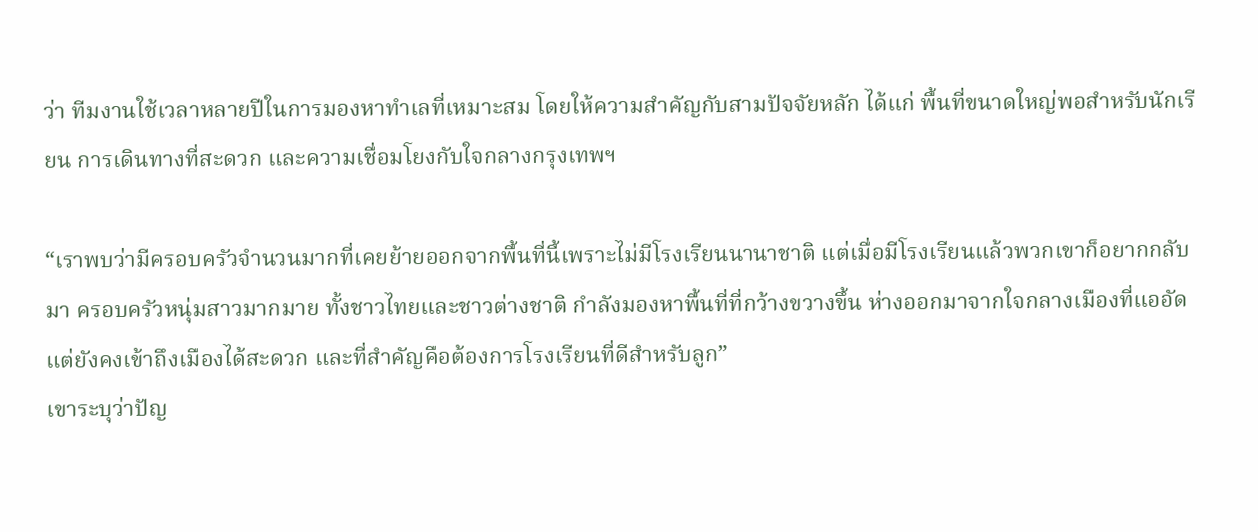ว่า ทีมงานใช้เวลาหลายปีในการมองหาทำเลที่เหมาะสม โดยให้ความสำคัญกับสามปัจจัยหลัก ได้แก่ พื้นที่ขนาดใหญ่พอสำหรับนักเรียน การเดินทางที่สะดวก และความเชื่อมโยงกับใจกลางกรุงเทพฯ

“เราพบว่ามีครอบครัวจำนวนมากที่เคยย้ายออกจากพื้นที่นี้เพราะไม่มีโรงเรียนนานาชาติ แต่เมื่อมีโรงเรียนแล้วพวกเขาก็อยากกลับมา ครอบครัวหนุ่มสาวมากมาย ทั้งชาวไทยและชาวต่างชาติ กำลังมองหาพื้นที่ที่กว้างขวางขึ้น ห่างออกมาจากใจกลางเมืองที่แออัด แต่ยังคงเข้าถึงเมืองได้สะดวก และที่สำคัญคือต้องการโรงเรียนที่ดีสำหรับลูก”
เขาระบุว่าปัญ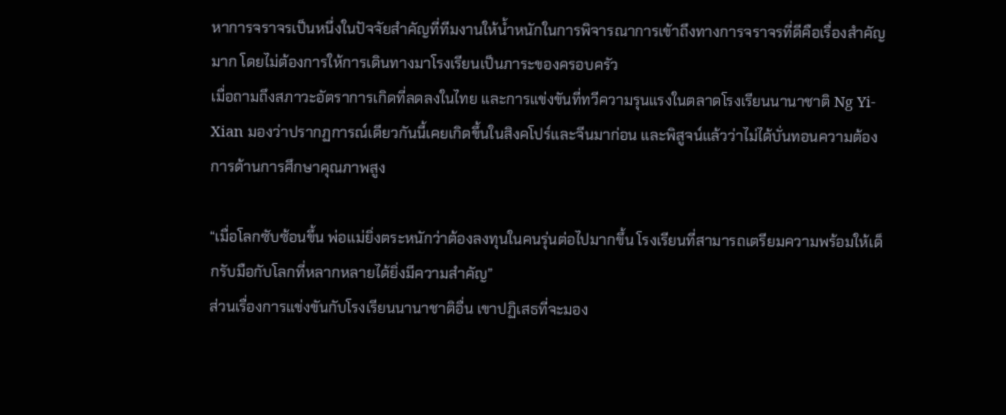หาการจราจรเป็นหนึ่งในปัจจัยสำคัญที่ทีมงานให้น้ำหนักในการพิจารณาการเข้าถึงทางการจราจรที่ดีคือเรื่องสำคัญมาก โดยไม่ต้องการให้การเดินทางมาโรงเรียนเป็นภาระของครอบครัว
เมื่อถามถึงสภาวะอัตราการเกิดที่ลดลงในไทย และการแข่งขันที่ทวีความรุนแรงในตลาดโรงเรียนนานาชาติ Ng Yi-Xian มองว่าปรากฏการณ์เดียวกันนี้เคยเกิดขึ้นในสิงคโปร์และจีนมาก่อน และพิสูจน์แล้วว่าไม่ได้บั่นทอนความต้องการด้านการศึกษาคุณภาพสูง

“เมื่อโลกซับซ้อนขึ้น พ่อแม่ยิ่งตระหนักว่าต้องลงทุนในคนรุ่นต่อไปมากขึ้น โรงเรียนที่สามารถเตรียมความพร้อมให้เด็กรับมือกับโลกที่หลากหลายได้ยิ่งมีความสำคัญ”
ส่วนเรื่องการแข่งขันกับโรงเรียนนานาชาติอื่น เขาปฏิเสธที่จะมอง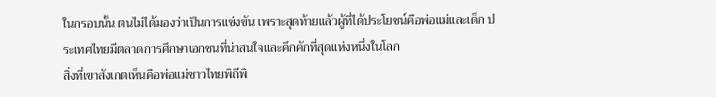ในกรอบนั้น ตนไม่ได้มองว่าเป็นการแข่งขัน เพราะสุดท้ายแล้วผู้ที่ได้ประโยชน์คือพ่อแม่และเด็ก ประเทศไทยมีตลาดการศึกษาเอกชนที่น่าสนใจและคึกคักที่สุดแห่งหนึ่งในโลก
สิ่งที่เขาสังเกตเห็นคือพ่อแม่ชาวไทยพิถีพิ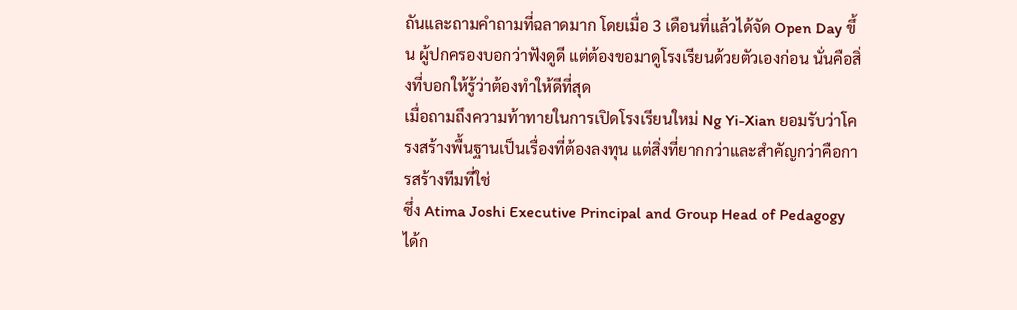ถันและถามคำถามที่ฉลาดมาก โดยเมื่อ 3 เดือนที่แล้วได้จัด Open Day ขึ้น ผู้ปกครองบอกว่าฟังดูดี แต่ต้องขอมาดูโรงเรียนด้วยตัวเองก่อน นั่นคือสิ่งที่บอกให้รู้ว่าต้องทำให้ดีที่สุด
เมื่อถามถึงความท้าทายในการเปิดโรงเรียนใหม่ Ng Yi-Xian ยอมรับว่าโครงสร้างพื้นฐานเป็นเรื่องที่ต้องลงทุน แต่สิ่งที่ยากกว่าและสำคัญกว่าคือการสร้างทีมที่ใช่
ซึ่ง Atima Joshi Executive Principal and Group Head of Pedagogy ได้ก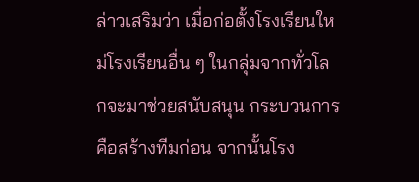ล่าวเสริมว่า เมื่อก่อตั้งโรงเรียนใหม่โรงเรียนอื่น ๆ ในกลุ่มจากทั่วโลกจะมาช่วยสนับสนุน กระบวนการคือสร้างทีมก่อน จากนั้นโรง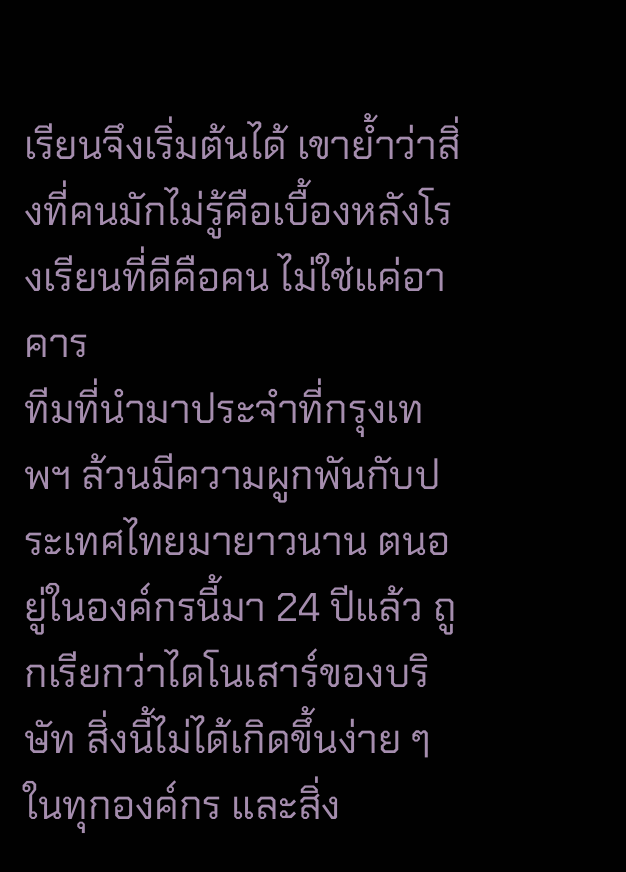เรียนจึงเริ่มต้นได้ เขาย้ำว่าสิ่งที่คนมักไม่รู้คือเบื้องหลังโรงเรียนที่ดีคือคน ไม่ใช่แค่อาคาร
ทีมที่นำมาประจำที่กรุงเทพฯ ล้วนมีความผูกพันกับประเทศไทยมายาวนาน ตนอยู่ในองค์กรนี้มา 24 ปีแล้ว ถูกเรียกว่าไดโนเสาร์ของบริษัท สิ่งนี้ไม่ได้เกิดขึ้นง่าย ๆ ในทุกองค์กร และสิ่ง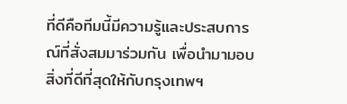ที่ดีคือทีมนี้มีความรู้และประสบการณ์ที่สั่งสมมาร่วมกัน เพื่อนำมามอบสิ่งที่ดีที่สุดให้กับกรุงเทพฯ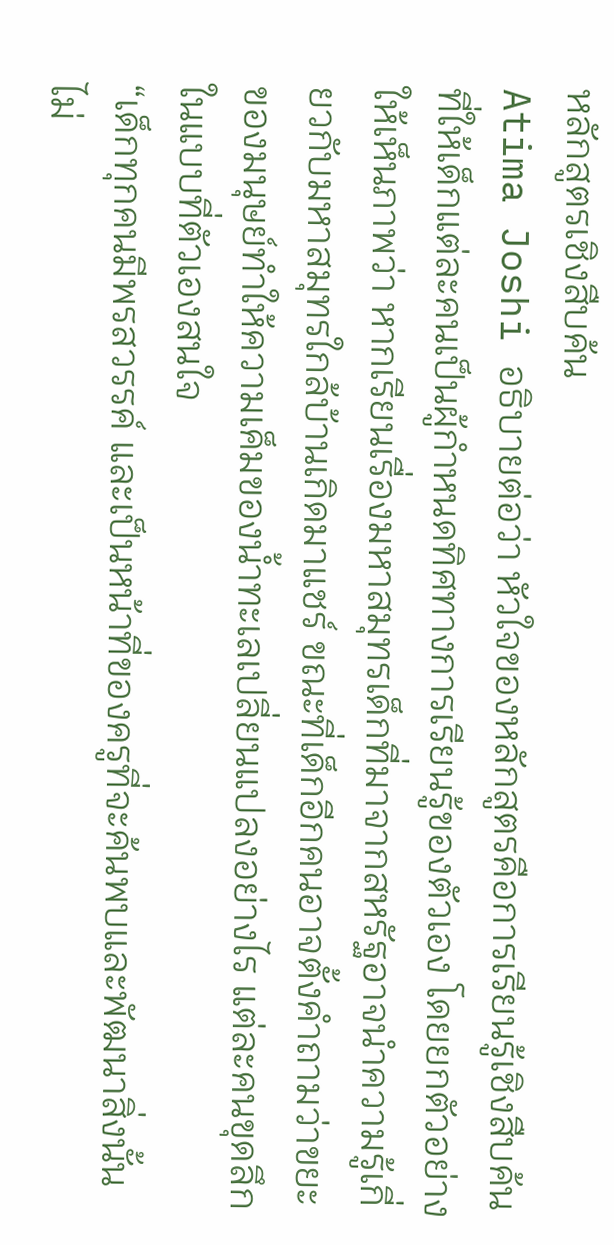หลักสูตรเชิงสืบค้น
Atima Joshi อธิบายต่อว่า หัวใจของหลักสูตรคือการเรียนรู้เชิงสืบค้นที่ให้เด็กแต่ละคนเป็นผู้กำหนดทิศทางการเรียนรู้ของตัวเอง โดยยกตัวอย่างให้เห็นภาพว่า หากเรียนเรื่องมหาสมุทรเด็กที่มาจากสหรัฐอาจนำความรู้เกี่ยวกับมหาสมุทรใกล้บ้านเกิดมาแชร์ ขณะที่เด็กอีกคนอาจตั้งคำถามว่าขยะของมนุษย์ทำให้ความเค็มของน้ำทะเลเปลี่ยนแปลงอย่างไร แต่ละคนขุดลึกในแบบที่ตัวเองสนใจ
“เด็กทุกคนมีพรสวรรค์ และเป็นหน้าที่ของครูที่จะค้นพบและพัฒนาสิ่งนั้น ไม่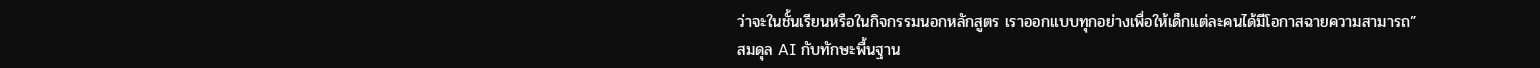ว่าจะในชั้นเรียนหรือในกิจกรรมนอกหลักสูตร เราออกแบบทุกอย่างเพื่อให้เด็กแต่ละคนได้มีโอกาสฉายความสามารถ”
สมดุล AI กับทักษะพื้นฐาน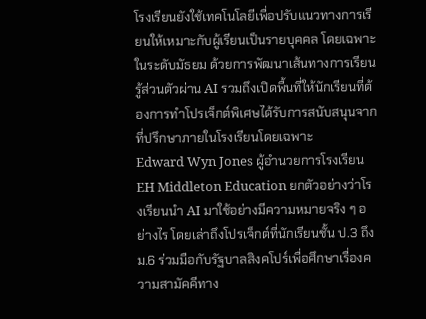โรงเรียนยังใช้เทคโนโลยีเพื่อปรับแนวทางการเรียนให้เหมาะกับผู้เรียนเป็นรายบุคคล โดยเฉพาะในระดับมัธยม ด้วยการพัฒนาเส้นทางการเรียนรู้ส่วนตัวผ่าน AI รวมถึงเปิดพื้นที่ให้นักเรียนที่ต้องการทำโปรเจ็กต์พิเศษได้รับการสนับสนุนจากที่ปรึกษาภายในโรงเรียนโดยเฉพาะ
Edward Wyn Jones ผู้อำนวยการโรงเรียน EH Middleton Education ยกตัวอย่างว่าโรงเรียนนำ AI มาใช้อย่างมีความหมายจริง ๆ อย่างไร โดยเล่าถึงโปรเจ็กต์ที่นักเรียนชั้น ป.3 ถึง ม.6 ร่วมมือกับรัฐบาลสิงคโปร์เพื่อศึกษาเรื่องความสามัคคีทาง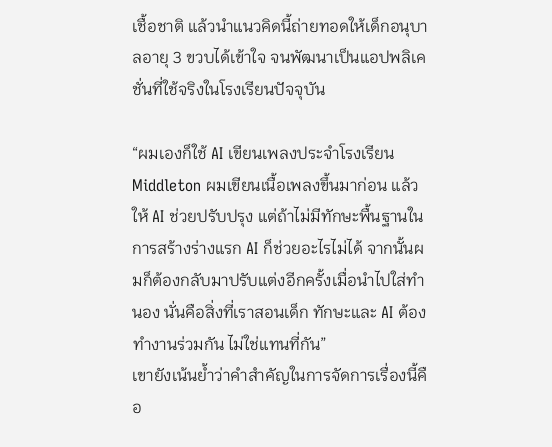เชื้อชาติ แล้วนำแนวคิดนี้ถ่ายทอดให้เด็กอนุบาลอายุ 3 ขวบได้เข้าใจ จนพัฒนาเป็นแอปพลิเคชั่นที่ใช้จริงในโรงเรียนปัจจุบัน

“ผมเองก็ใช้ AI เขียนเพลงประจำโรงเรียน Middleton ผมเขียนเนื้อเพลงขึ้นมาก่อน แล้วให้ AI ช่วยปรับปรุง แต่ถ้าไม่มีทักษะพื้นฐานในการสร้างร่างแรก AI ก็ช่วยอะไรไม่ได้ จากนั้นผมก็ต้องกลับมาปรับแต่งอีกครั้งเมื่อนำไปใส่ทำนอง นั่นคือสิ่งที่เราสอนเด็ก ทักษะและ AI ต้องทำงานร่วมกัน ไม่ใช่แทนที่กัน”
เขายังเน้นย้ำว่าคำสำคัญในการจัดการเรื่องนี้คือ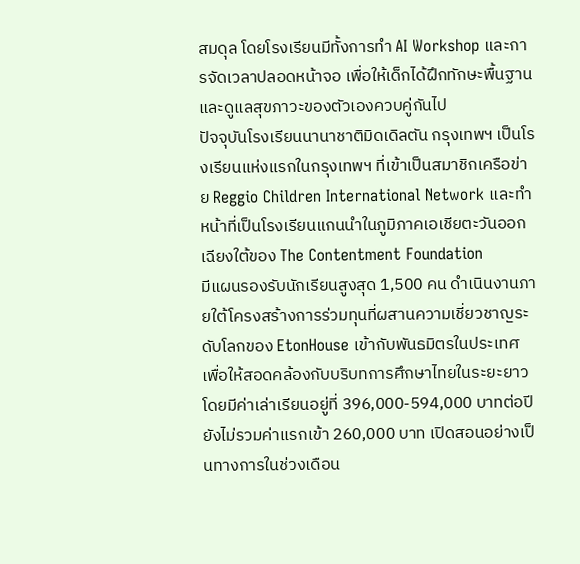สมดุล โดยโรงเรียนมีทั้งการทำ AI Workshop และการจัดเวลาปลอดหน้าจอ เพื่อให้เด็กได้ฝึกทักษะพื้นฐานและดูแลสุขภาวะของตัวเองควบคู่กันไป
ปัจจุบันโรงเรียนนานาชาติมิดเดิลตัน กรุงเทพฯ เป็นโรงเรียนแห่งแรกในกรุงเทพฯ ที่เข้าเป็นสมาชิกเครือข่าย Reggio Children International Network และทำหน้าที่เป็นโรงเรียนแกนนำในภูมิภาคเอเชียตะวันออกเฉียงใต้ของ The Contentment Foundation
มีแผนรองรับนักเรียนสูงสุด 1,500 คน ดำเนินงานภายใต้โครงสร้างการร่วมทุนที่ผสานความเชี่ยวชาญระดับโลกของ EtonHouse เข้ากับพันธมิตรในประเทศ เพื่อให้สอดคล้องกับบริบทการศึกษาไทยในระยะยาว
โดยมีค่าเล่าเรียนอยู่ที่ 396,000-594,000 บาทต่อปี ยังไม่รวมค่าแรกเข้า 260,000 บาท เปิดสอนอย่างเป็นทางการในช่วงเดือน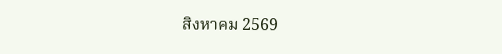สิงหาคม 2569